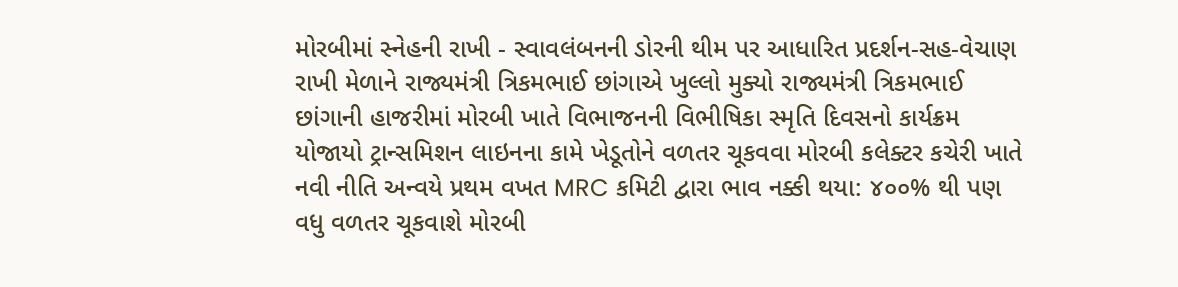મોરબીમાં સ્નેહની રાખી - સ્વાવલંબનની ડોરની થીમ પર આધારિત પ્રદર્શન-સહ-વેચાણ રાખી મેળાને રાજ્યમંત્રી ત્રિકમભાઈ છાંગાએ ખુલ્લો મુક્યો રાજ્યમંત્રી ત્રિકમભાઈ છાંગાની હાજરીમાં મોરબી ખાતે વિભાજનની વિભીષિકા સ્મૃતિ દિવસનો કાર્યક્રમ યોજાયો ટ્રાન્સમિશન લાઇનના કામે ખેડૂતોને વળતર ચૂકવવા મોરબી કલેક્ટર કચેરી ખાતે નવી નીતિ અન્વયે પ્રથમ વખત MRC કમિટી દ્વારા ભાવ નક્કી થયા: ૪૦૦% થી પણ વધુ વળતર ચૂકવાશે મોરબી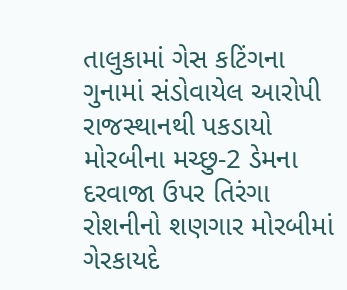તાલુકામાં ગેસ કટિંગના ગુનામાં સંડોવાયેલ આરોપી રાજસ્થાનથી પકડાયો મોરબીના મચ્છુ-2 ડેમના દરવાજા ઉપર તિરંગા રોશનીનો શણગાર મોરબીમાં ગેરકાયદે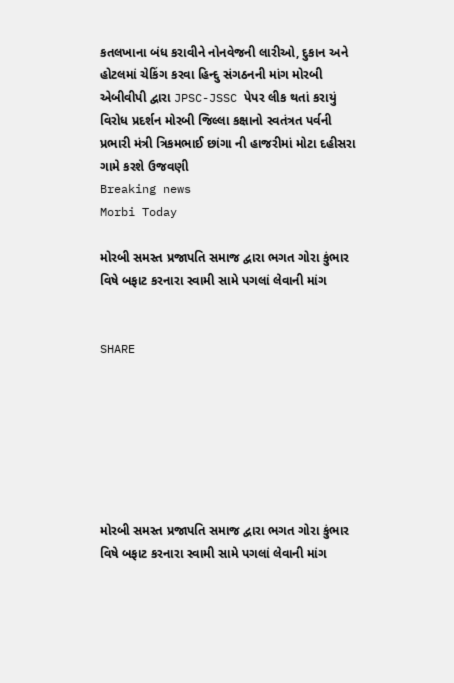કતલખાના બંધ કરાવીને નોનવેજની લારીઓ, દુકાન અને હોટલમાં ચેકિંગ કરવા હિન્દુ સંગઠનની માંગ મોરબી એબીવીપી દ્વારા JPSC-JSSC પેપર લીક થતાં કરાયું વિરોધ પ્રદર્શન મોરબી જિલ્લા કક્ષાનો સ્વતંત્રત પર્વની પ્રભારી મંત્રી ત્રિકમભાઈ છાંગા ની હાજરીમાં મોટા દહીસરા ગામે કરશે ઉજવણી
Breaking news
Morbi Today

મોરબી સમસ્ત પ્રજાપતિ સમાજ દ્વારા ભગત ગોરા કુંભાર વિષે બફાટ કરનારા સ્વામી સામે પગલાં લેવાની માંગ


SHARE







મોરબી સમસ્ત પ્રજાપતિ સમાજ દ્વારા ભગત ગોરા કુંભાર વિષે બફાટ કરનારા સ્વામી સામે પગલાં લેવાની માંગ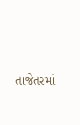તાજેતરમાં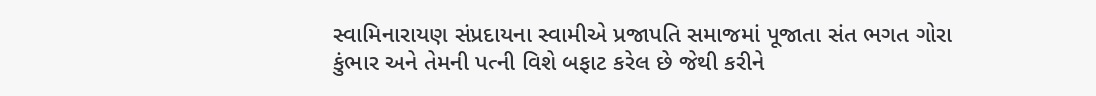સ્વામિનારાયણ સંપ્રદાયના સ્વામીએ પ્રજાપતિ સમાજમાં પૂજાતા સંત ભગત ગોરા કુંભાર અને તેમની પત્ની વિશે બફાટ કરેલ છે જેથી કરીને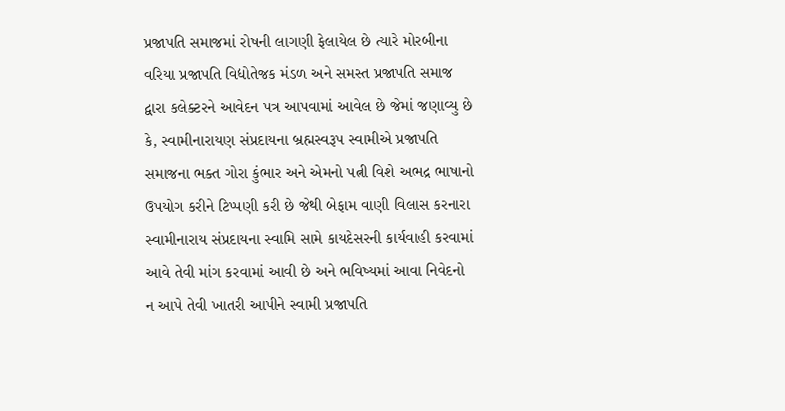પ્રજાપતિ સમાજમાં રોષની લાગણી ફેલાયેલ છે ત્યારે મોરબીના વરિયા પ્રજાપતિ વિદ્યોતેજક મંડળ અને સમસ્ત પ્રજાપતિ સમાજ દ્વારા કલેક્ટરને આવેદન પત્ર આપવામાં આવેલ છે જેમાં જણાવ્યુ છે કે, સ્વામીનારાયણ સંપ્રદાયના બ્રહ્મસ્વરૂપ સ્વામીએ પ્રજાપતિ સમાજના ભક્ત ગોરા કુંભાર અને એમનો પત્ની વિશે અભદ્ર ભાષાનો ઉપયોગ કરીને ટિપ્પણી કરી છે જેથી બેફામ વાણી વિલાસ કરનારા સ્વામીનારાય સંપ્રદાયના સ્વામિ સામે કાયદેસરની કાર્યવાહી કરવામાં આવે તેવી માંગ કરવામાં આવી છે અને ભવિષ્યમાં આવા નિવેદનો ન આપે તેવી ખાતરી આપીને સ્વામી પ્રજાપતિ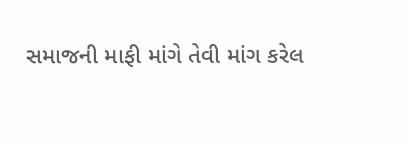સમાજની માફી માંગે તેવી માંગ કરેલ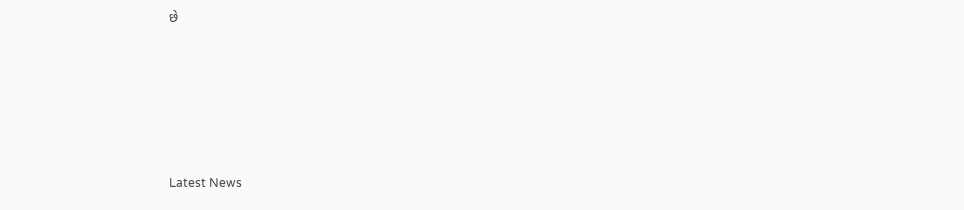છે






Latest News